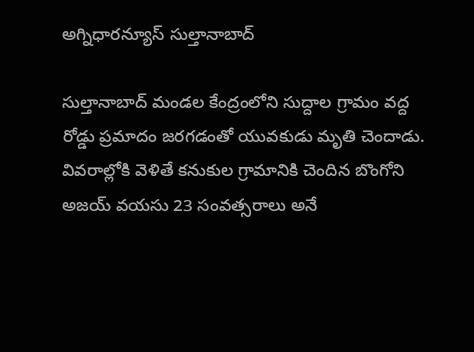అగ్నిధారన్యూస్ సుల్తానాబాద్

సుల్తానాబాద్ మండల కేంద్రంలోని సుద్దాల గ్రామం వద్ద రోడ్డు ప్రమాదం జరగడంతో యువకుడు మృతి చెందాడు. వివరాల్లోకి వెళితే కనుకుల గ్రామానికి చెందిన బొంగోని అజయ్ వయసు 23 సంవత్సరాలు అనే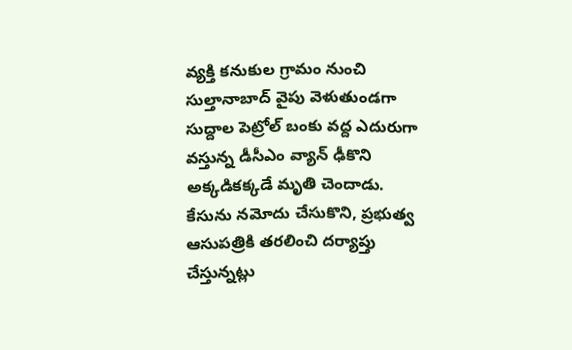వ్యక్తి కనుకుల గ్రామం నుంచి సుల్తానాబాద్ వైపు వెళుతుండగా సుద్దాల పెట్రోల్ బంకు వద్ద ఎదురుగా వస్తున్న డీసీఎం వ్యాన్ ఢీకొని అక్కడికక్కడే మృతి చెందాడు. కేసును నమోదు చేసుకొని, ప్రభుత్వ ఆసుపత్రికి తరలించి దర్యాప్తు చేస్తున్నట్లు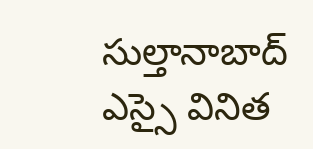సుల్తానాబాద్ ఎస్సై వినిత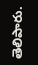తెలిపారు.